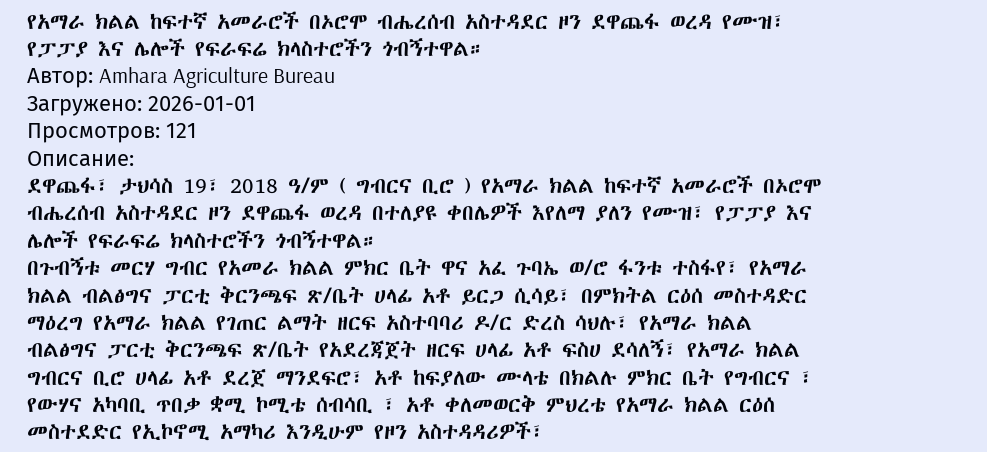የአማራ ክልል ከፍተኛ አመራሮች በኦሮሞ ብሔረሰብ አስተዳደር ዞን ደዋጨፋ ወረዳ የሙዝ፣ የፓፓያ እና ሌሎች የፍራፍሬ ክላስተሮችን ጎብኝተዋል።
Автор: Amhara Agriculture Bureau
Загружено: 2026-01-01
Просмотров: 121
Описание:
ደዋጨፋ፣ ታህሳስ 19፣ 2018 ዓ/ም ( ግብርና ቢሮ ) የአማራ ክልል ከፍተኛ አመራሮች በኦሮሞ ብሔረሰብ አስተዳደር ዞን ደዋጨፋ ወረዳ በተለያዩ ቀበሌዎች እየለማ ያለን የሙዝ፣ የፓፓያ እና ሌሎች የፍራፍሬ ክላስተሮችን ጎብኝተዋል።
በጉብኝቱ መርሃ ግብር የአመራ ክልል ምክር ቤት ዋና አፈ ጉባኤ ወ/ሮ ፋንቱ ተስፋየ፣ የአማራ ክልል ብልፅግና ፓርቲ ቅርንጫፍ ጽ/ቤት ሀላፊ አቶ ይርጋ ሲሳይ፣ በምክትል ርዕሰ መስተዳድር ማዕረግ የአማራ ክልል የገጠር ልማት ዘርፍ አስተባባሪ ዶ/ር ድረስ ሳህሉ፣ የአማራ ክልል ብልፅግና ፓርቲ ቅርንጫፍ ጽ/ቤት የአደረጃጀት ዘርፍ ሀላፊ አቶ ፍስሀ ደሳለኝ፣ የአማራ ክልል ግብርና ቢሮ ሀላፊ አቶ ደረጀ ማንደፍሮ፣ አቶ ከፍያለው ሙላቴ በክልሉ ምክር ቤት የግብርና ፣ የውሃና አካባቢ ጥበቃ ቋሚ ኮሚቴ ሰብሳቢ ፣ አቶ ቀለመወርቅ ምህረቴ የአማራ ክልል ርዕሰ መስተደድር የኢኮኖሚ አማካሪ እንዲሁም የዞን አስተዳዳሪዎች፣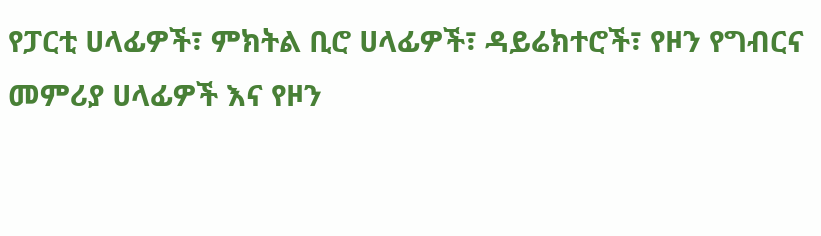የፓርቲ ሀላፊዎች፣ ምክትል ቢሮ ሀላፊዎች፣ ዳይሬክተሮች፣ የዞን የግብርና መምሪያ ሀላፊዎች እና የዞን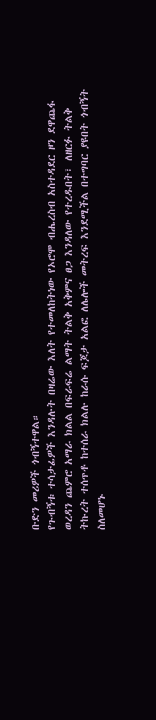ቡድን መሪዎች ጎብኝተዋል።
የጉብኝቱ ተሳታፊዎች እንዳሉት በዛሬው እለት የተመለከትነው የኦሮሞ ብሔረስብ አስተዳደር ዞን ደዋጨፋ ወረዳን ጨምሮ አማራ ክልል በፍራፍሬ ልማት ትልቅ አቅምና ፀጋ እንዳለው የተረዱበት፣ ለዘርፉ ትልቅ ትኩረት ተሰጥቶ ከተሰራ ክልሉ ከራሱ ፍጆታ አልፎ ለሌሎች መትረፍ እንደሚችል በተግባር ያዩበት ጎብኝት ስለመሆኑ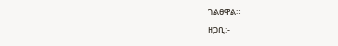ገልፀዋል።
ዘጋቢ:-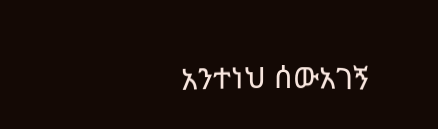አንተነህ ሰውአገኝ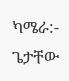ካሜራ:- ጌታቸው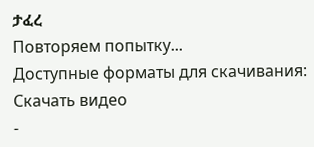ታፈረ
Повторяем попытку...
Доступные форматы для скачивания:
Скачать видео
-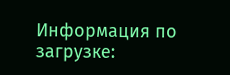Информация по загрузке: